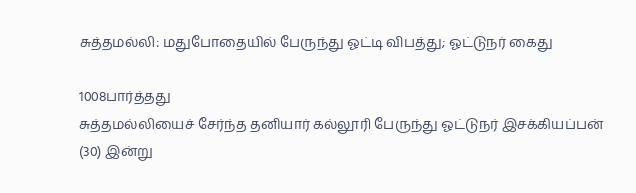சுத்தமல்லி: மதுபோதையில் பேருந்து ஓட்டி விபத்து; ஓட்டுநர் கைது

1008பார்த்தது
சுத்தமல்லியைச் சேர்ந்த தனியார் கல்லூரி பேருந்து ஓட்டுநர் இசக்கியப்பன் (30) இன்று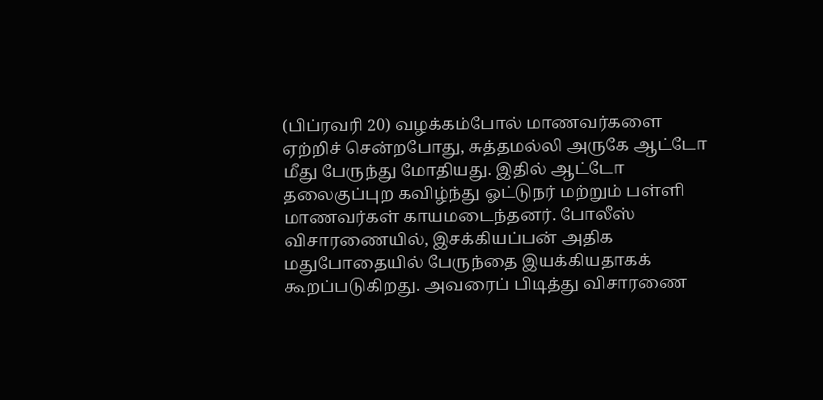(பிப்ரவரி 20) வழக்கம்போல் மாணவர்களை ஏற்றிச் சென்றபோது, சுத்தமல்லி அருகே ஆட்டோ மீது பேருந்து மோதியது. இதில் ஆட்டோ தலைகுப்புற கவிழ்ந்து ஓட்டுநர் மற்றும் பள்ளி மாணவர்கள் காயமடைந்தனர். போலீஸ் விசாரணையில், இசக்கியப்பன் அதிக மதுபோதையில் பேருந்தை இயக்கியதாகக் கூறப்படுகிறது. அவரைப் பிடித்து விசாரணை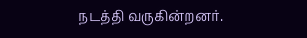நடத்தி வருகின்றனர்.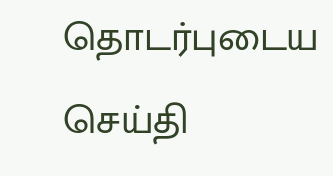தொடர்புடைய செய்தி